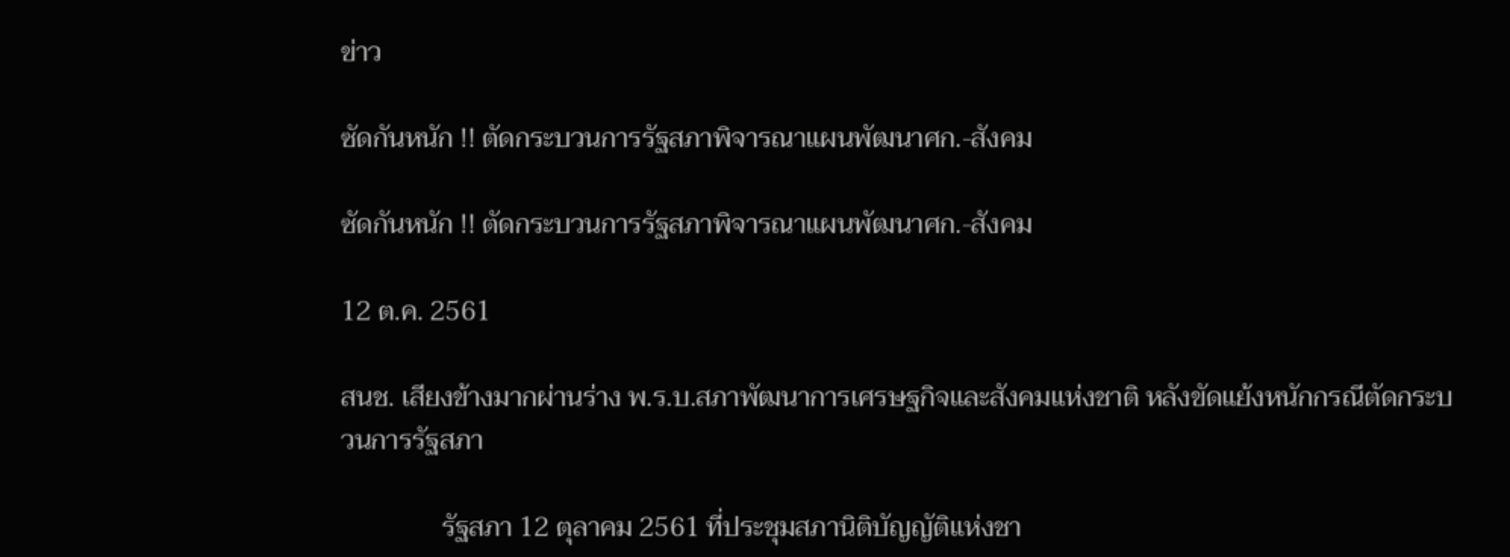ข่าว

ซัดกันหนัก !! ตัดกระบวนการรัฐสภาพิจารณาแผนพัฒนาศก.-สังคม

ซัดกันหนัก !! ตัดกระบวนการรัฐสภาพิจารณาแผนพัฒนาศก.-สังคม

12 ต.ค. 2561

สนช. เสียงข้างมากผ่านร่าง พ.ร.บ.สภาพัฒนาการเศรษฐกิจและสังคมแห่งชาติ หลังขัดแย้งหนักกรณีตัดกระบวนการรัฐสภา

               รัฐสภา 12 ตุลาคม 2561 ที่ประชุมสภานิติบัญญัติแห่งชา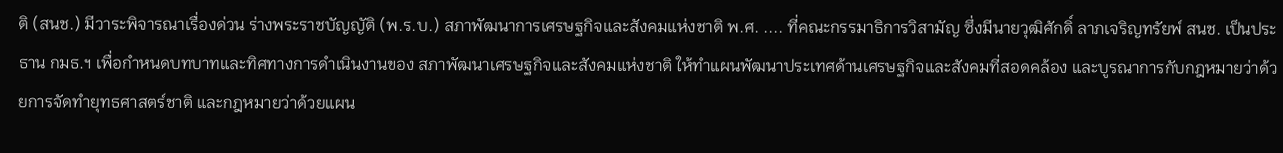ติ (สนช.) มีวาระพิจารณาเรื่องด่วน ร่างพระราชบัญญัติ (พ.ร.บ.) สภาพัฒนาการเศรษฐกิจและสังคมแห่งชาติ พ.ศ. .... ที่คณะกรรมาธิการวิสามัญ ซึ่งมีนายวุฒิศักดิ์ ลาภเจริญทรัยพ์ สนช. เป็นประธาน กมธ.ฯ เพื่อกำหนดบทบาทและทิศทางการดำเนินงานของ สภาพัฒนาเศรษฐกิจและสังคมแห่งชาติ ให้ทำแผนพัฒนาประเทศด้านเศรษฐกิจและสังคมที่สอดคล้อง และบูรณาการกับกฎหมายว่าด้วยการจัดทำยุทธศาสตร์ชาติ และกฎหมายว่าด้วยแผน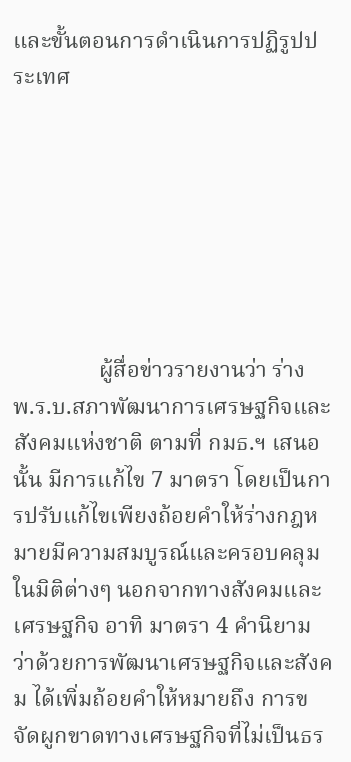และขั้นตอนการดำเนินการปฏิรูปประเทศ







               ผู้สื่อข่าวรายงานว่า ร่าง พ.ร.บ.สภาพัฒนาการเศรษฐกิจและสังคมแห่งชาติ ตามที่ กมธ.ฯ เสนอนั้น มีการแก้ไข 7 มาตรา โดยเป็นการปรับแก้ไขเพียงถ้อยคำให้ร่างกฎหมายมีความสมบูรณ์และครอบคลุมในมิติต่างๆ นอกจากทางสังคมและเศรษฐกิจ อาทิ มาตรา 4 คำนิยามว่าด้วยการพัฒนาเศรษฐกิจและสังคม ได้เพิ่มถ้อยคำให้หมายถึง การขจัดผูกขาดทางเศรษฐกิจที่ไม่เป็นธร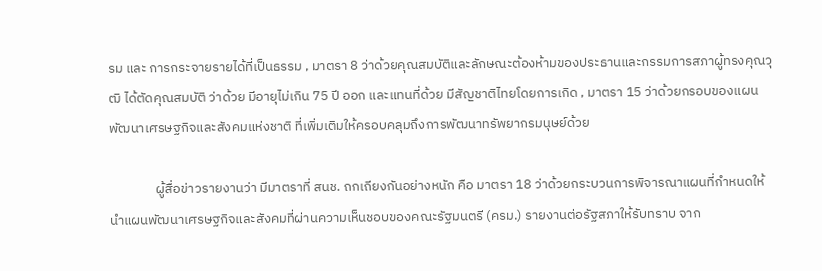รม และ การกระจายรายได้ที่เป็นธรรม , มาตรา 8 ว่าด้วยคุณสมบัติและลักษณะต้องห้ามของประธานและกรรมการสภาผู้ทรงคุณวุฒิ ได้ตัดคุณสมบัติ ว่าด้วย มีอายุไม่เกิน 75 ปี ออก และแทนที่ด้วย มีสัญชาติไทยโดยการเกิด , มาตรา 15 ว่าด้วยกรอบของแผนพัฒนาเศรษฐกิจและสังคมแห่งชาติ ที่เพิ่มเติมให้ครอบคลุมถึงการพัฒนาทรัพยากรมนุษย์ด้วย

               ผู้สื่อข่าวรายงานว่า มีมาตราที่ สนช. ถกเถียงกันอย่างหนัก คือ มาตรา 18 ว่าด้วยกระบวนการพิจารณาแผนที่กำหนดให้นำแผนพัฒนาเศรษฐกิจและสังคมที่ผ่านความเห็นชอบของคณะรัฐมนตรี (ครม.) รายงานต่อรัฐสภาให้รับทราบ จาก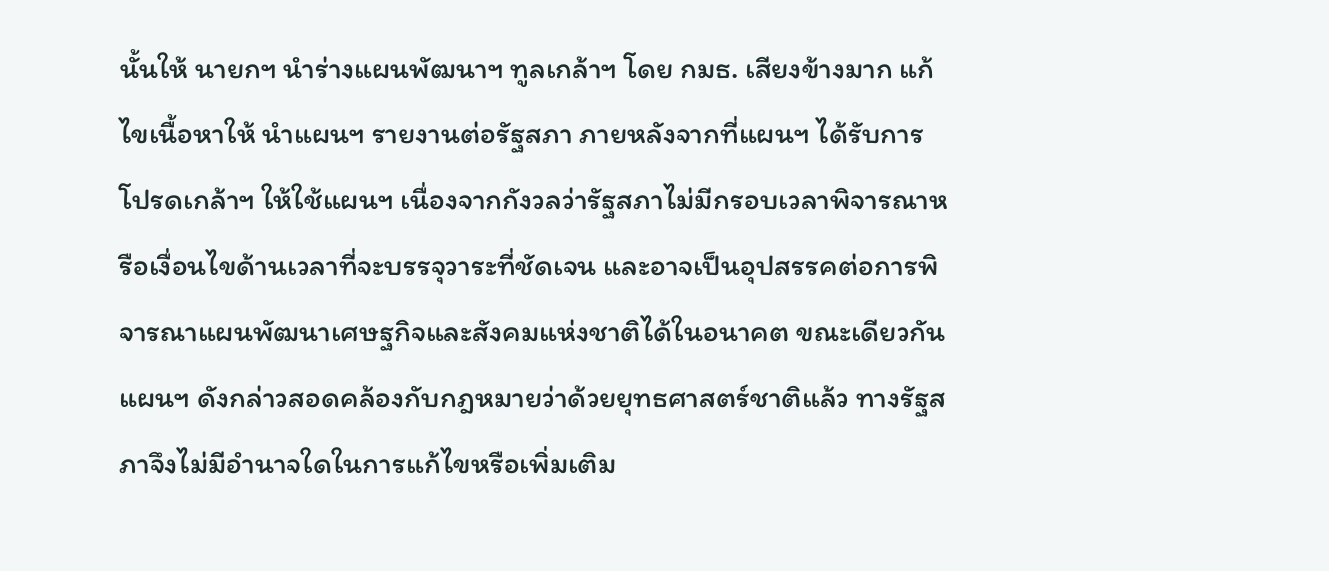นั้นให้ นายกฯ นำร่างแผนพัฒนาฯ ทูลเกล้าฯ โดย กมธ. เสียงข้างมาก แก้ไขเนื้อหาให้ นำแผนฯ รายงานต่อรัฐสภา ภายหลังจากที่แผนฯ ได้รับการโปรดเกล้าฯ ให้ใช้แผนฯ เนื่องจากกังวลว่ารัฐสภาไม่มีกรอบเวลาพิจารณาหรือเงื่อนไขด้านเวลาที่จะบรรจุวาระที่ชัดเจน และอาจเป็นอุปสรรคต่อการพิจารณาแผนพัฒนาเศษฐกิจและสังคมแห่งชาติได้ในอนาคต ขณะเดียวกันแผนฯ ดังกล่าวสอดคล้องกับกฎหมายว่าด้วยยุทธศาสตร์ชาติแล้ว ทางรัฐสภาจึงไม่มีอำนาจใดในการแก้ไขหรือเพิ่มเติม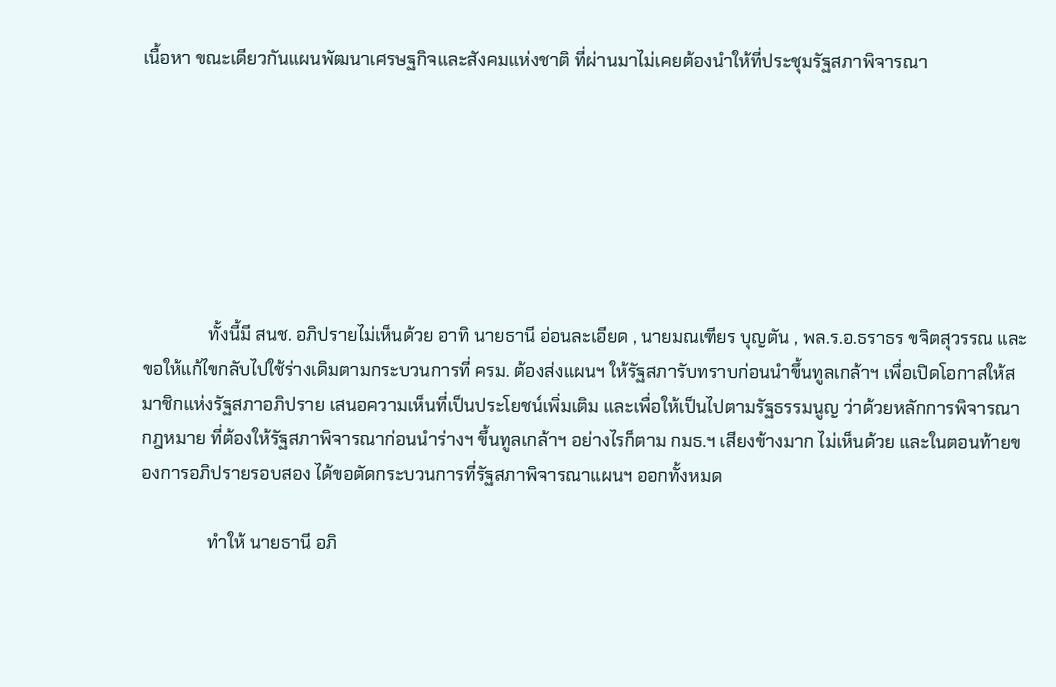เนื้อหา ขณะเดียวกันแผนพัฒนาเศรษฐกิจและสังคมแห่งชาติ ที่ผ่านมาไม่เคยต้องนำให้ที่ประชุมรัฐสภาพิจารณา







               ทั้งนี้มี สนช. อภิปรายไม่เห็นด้วย อาทิ นายธานี อ่อนละเอียด , นายมณเฑียร บุญตัน , พล.ร.อ.ธราธร ขจิตสุวรรณ และขอให้แก้ไขกลับไปใช้ร่างเดิมตามกระบวนการที่ ครม. ต้องส่งแผนฯ ให้รัฐสภารับทราบก่อนนำขึ้นทูลเกล้าฯ เพื่อเปิดโอกาสให้สมาชิกแห่งรัฐสภาอภิปราย เสนอความเห็นที่เป็นประโยชน์เพิ่มเติม และเพื่อให้เป็นไปตามรัฐธรรมนูญ ว่าด้วยหลักการพิจารณากฎหมาย ที่ต้องให้รัฐสภาพิจารณาก่อนนำร่างฯ ขึ้นทูลเกล้าฯ อย่างไรก็ตาม กมธ.ฯ เสียงข้างมาก ไม่เห็นด้วย และในตอนท้ายของการอภิปรายรอบสอง ได้ขอตัดกระบวนการที่รัฐสภาพิจารณาแผนฯ ออกทั้งหมด

               ทำให้ นายธานี อภิ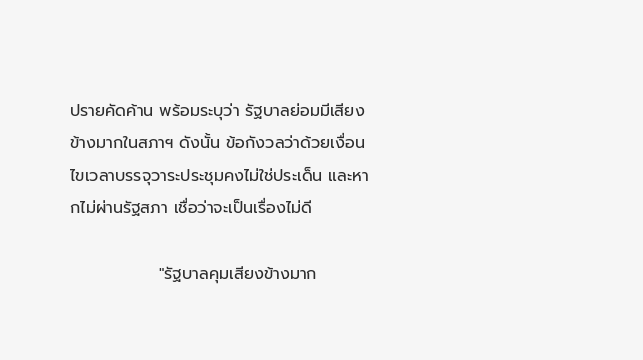ปรายคัดค้าน พร้อมระบุว่า รัฐบาลย่อมมีเสียงข้างมากในสภาฯ ดังนั้น ข้อกังวลว่าด้วยเงื่อนไขเวลาบรรจุวาระประชุมคงไม่ใช่ประเด็น และหากไม่ผ่านรัฐสภา เชื่อว่าจะเป็นเรื่องไม่ดี

               "รัฐบาลคุมเสียงข้างมาก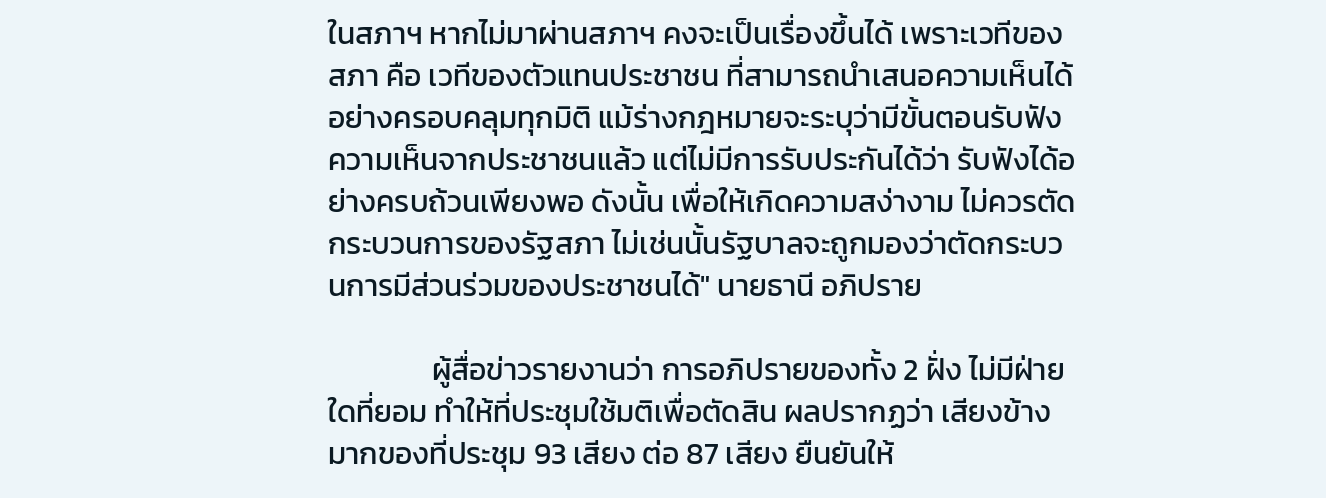ในสภาฯ หากไม่มาผ่านสภาฯ คงจะเป็นเรื่องขึ้นได้ เพราะเวทีของสภา คือ เวทีของตัวแทนประชาชน ที่สามารถนำเสนอความเห็นได้อย่างครอบคลุมทุกมิติ แม้ร่างกฎหมายจะระบุว่ามีขั้นตอนรับฟังความเห็นจากประชาชนแล้ว แต่ไม่มีการรับประกันได้ว่า รับฟังได้อย่างครบถ้วนเพียงพอ ดังนั้น เพื่อให้เกิดความสง่างาม ไม่ควรตัดกระบวนการของรัฐสภา ไม่เช่นนั้นรัฐบาลจะถูกมองว่าตัดกระบวนการมีส่วนร่วมของประชาชนได้" นายธานี อภิปราย

               ผู้สื่อข่าวรายงานว่า การอภิปรายของทั้ง 2 ฝั่ง ไม่มีฝ่ายใดที่ยอม ทำให้ที่ประชุมใช้มติเพื่อตัดสิน ผลปรากฏว่า เสียงข้างมากของที่ประชุม 93 เสียง ต่อ 87 เสียง ยืนยันให้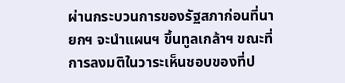ผ่านกระบวนการของรัฐสภาก่อนที่นายกฯ จะนำแผนฯ ขึ้นทูลเกล้าฯ ขณะที่การลงมติในวาระเห็นชอบของที่ป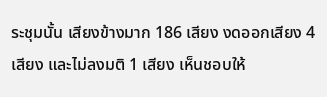ระชุมนั้น เสียงข้างมาก 186 เสียง งดออกเสียง 4 เสียง และไม่ลงมติ 1 เสียง เห็นชอบให้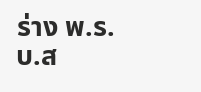ร่าง พ.ร.บ.ส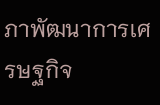ภาพัฒนาการเศรษฐกิจ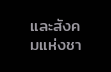และสังคมแห่งชา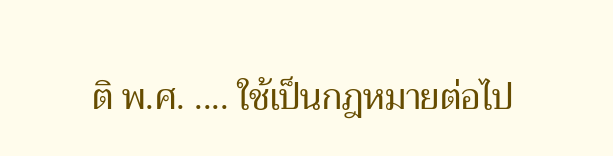ติ พ.ศ. .... ใช้เป็นกฎหมายต่อไป